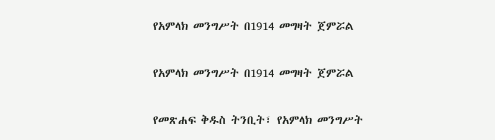የአምላክ መንግሥት በ1914 መግዛት ጀምሯል

የአምላክ መንግሥት በ1914 መግዛት ጀምሯል

የመጽሐፍ ቅዱስ ትንቢት፣ የአምላክ መንግሥት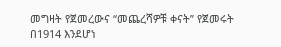መግዛት የጀመረውና “መጨረሻዎቹ ቀናት” የጀመሩት በ1914 እንደሆነ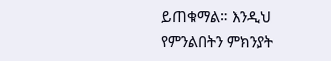ይጠቁማል። እንዲህ የምንልበትን ምክንያት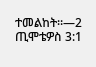ተመልከት።—2 ጢሞቴዎስ 3:1